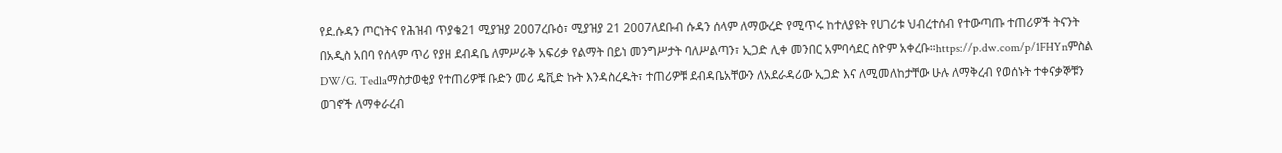የደ.ሱዳን ጦርነትና የሕዝብ ጥያቄ21 ሚያዝያ 2007ረቡዕ፣ ሚያዝያ 21 2007ለደቡብ ሱዳን ሰላም ለማውረድ የሚጥሩ ከተለያዩት የሀገሪቱ ህብረተሰብ የተውጣጡ ተጠሪዎች ትናንት በአዲስ አበባ የሰላም ጥሪ የያዘ ደብዳቤ ለምሥራቅ አፍሪቃ የልማት በይነ መንግሥታት ባለሥልጣን፣ ኢጋድ ሊቀ መንበር አምባሳደር ስዮም አቀረቡ።https://p.dw.com/p/1FHYnምስል DW/G. Tedlaማስታወቂያ የተጠሪዎቹ ቡድን መሪ ዴቪድ ኩት እንዳስረዱት፣ ተጠሪዎቹ ደብዳቤአቸውን ለአደራዳሪው ኢጋድ እና ለሚመለከታቸው ሁሉ ለማቅረብ የወሰኑት ተቀናቃኞቹን ወገኖች ለማቀራረብ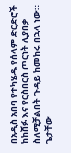በአዲስ አበባ የተካሄዱ የሰላም ድርድሮች ከከሸፉ እና የርስበርስ ጦርነት ሊያበቃ ስለሚቻልበት ጉዳይ ከመከሩ በኋላ ነው። ጌታቸው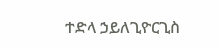ተድላ ኃይለጊዮርጊስ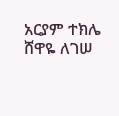አርያም ተክሌ ሸዋዬ ለገሠ